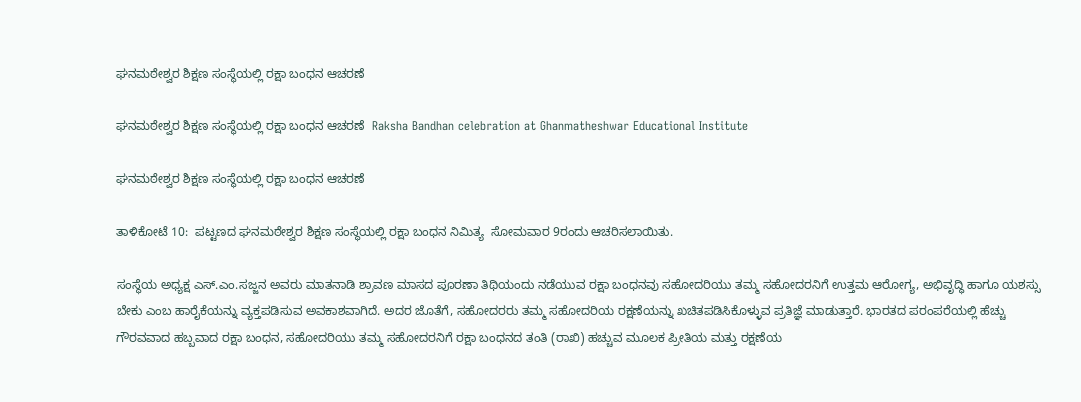ಘನಮಠೇಶ್ವರ ಶಿಕ್ಷಣ ಸಂಸ್ಥೆಯಲ್ಲಿ ರಕ್ಷಾ ಬಂಧನ ಆಚರಣೆ

ಘನಮಠೇಶ್ವರ ಶಿಕ್ಷಣ ಸಂಸ್ಥೆಯಲ್ಲಿ ರಕ್ಷಾ ಬಂಧನ ಆಚರಣೆ  Raksha Bandhan celebration at Ghanmatheshwar Educational Institute

ಘನಮಠೇಶ್ವರ ಶಿಕ್ಷಣ ಸಂಸ್ಥೆಯಲ್ಲಿ ರಕ್ಷಾ ಬಂಧನ ಆಚರಣೆ

ತಾಳಿಕೋಟೆ 10:  ಪಟ್ಟಣದ ಘನಮಠೇಶ್ವರ ಶಿಕ್ಷಣ ಸಂಸ್ಥೆಯಲ್ಲಿ ರಕ್ಷಾ ಬಂಧನ ನಿಮಿತ್ಯ  ಸೋಮವಾರ 9ರಂದು ಆಚರಿಸಲಾಯಿತು.

ಸಂಸ್ಥೆಯ ಅಧ್ಯಕ್ಷ ಎಸ್‌.ಎಂ.ಸಜ್ಜನ ಅವರು ಮಾತನಾಡಿ ಶ್ರಾವಣ ಮಾಸದ ಪೂರಣಾ ತಿಥಿಯಂದು ನಡೆಯುವ ರಕ್ಷಾ ಬಂಧನವು ಸಹೋದರಿಯು ತಮ್ಮ ಸಹೋದರನಿಗೆ ಉತ್ತಮ ಆರೋಗ್ಯ, ಅಭಿವೃದ್ಧಿ ಹಾಗೂ ಯಶಸ್ಸು ಬೇಕು ಎಂಬ ಹಾರೈಕೆಯನ್ನು ವ್ಯಕ್ತಪಡಿಸುವ ಅವಕಾಶವಾಗಿದೆ. ಅದರ ಜೊತೆಗೆ, ಸಹೋದರರು ತಮ್ಮ ಸಹೋದರಿಯ ರಕ್ಷಣೆಯನ್ನು ಖಚಿತಪಡಿಸಿಕೊಳ್ಳುವ ಪ್ರತಿಜ್ಞೆ ಮಾಡುತ್ತಾರೆ. ಭಾರತದ ಪರಂಪರೆಯಲ್ಲಿ ಹೆಚ್ಚು ಗೌರವವಾದ ಹಬ್ಬವಾದ ರಕ್ಷಾ ಬಂಧನ, ಸಹೋದರಿಯು ತಮ್ಮ ಸಹೋದರನಿಗೆ ರಕ್ಷಾ ಬಂಧನದ ತಂತಿ (ರಾಖಿ) ಹಚ್ಚುವ ಮೂಲಕ ಪ್ರೀತಿಯ ಮತ್ತು ರಕ್ಷಣೆಯ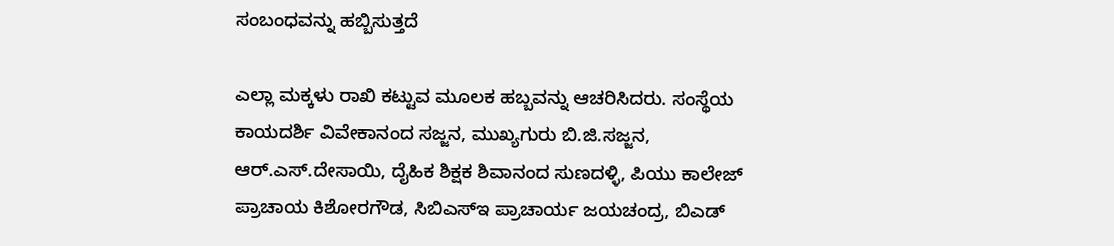ಸಂಬಂಧವನ್ನು ಹಬ್ಬಿಸುತ್ತದೆ

ಎಲ್ಲಾ ಮಕ್ಕಳು ರಾಖಿ ಕಟ್ಟುವ ಮೂಲಕ ಹಬ್ಬವನ್ನು ಆಚರಿಸಿದರು. ಸಂಸ್ಥೆಯ ಕಾಯದರ್ಶಿ ವಿವೇಕಾನಂದ ಸಜ್ಜನ, ಮುಖ್ಯಗುರು ಬಿ.ಜಿ.ಸಜ್ಜನ, ಆರ್‌.ಎಸ್‌.ದೇಸಾಯಿ, ದೈಹಿಕ ಶಿಕ್ಷಕ ಶಿವಾನಂದ ಸುಣದಳ್ಳಿ, ಪಿಯು ಕಾಲೇಜ್ ಪ್ರಾಚಾಯ ಕಿಶೋರಗೌಡ, ಸಿಬಿಎಸ್‌ಇ ಪ್ರಾಚಾರ್ಯ ಜಯಚಂದ್ರ, ಬಿಎಡ್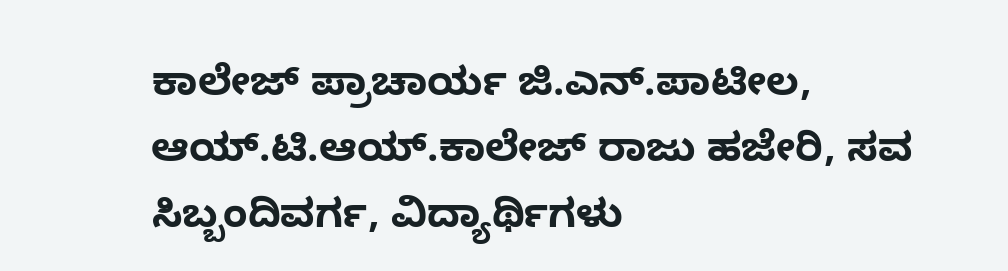ಕಾಲೇಜ್ ಪ್ರಾಚಾರ್ಯ ಜಿ.ಎನ್‌.ಪಾಟೀಲ, ಆಯ್‌.ಟಿ.ಆಯ್‌.ಕಾಲೇಜ್ ರಾಜು ಹಜೇರಿ, ಸವ ಸಿಬ್ಬಂದಿವರ್ಗ, ವಿದ್ಯಾರ್ಥಿಗಳು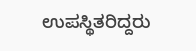ಉಪಸ್ಥಿತರಿದ್ದರು